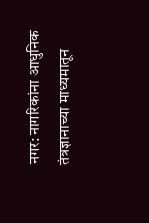नगर: नागरिकांना आधुनिक तंत्रज्ञानाच्या माध्यमातून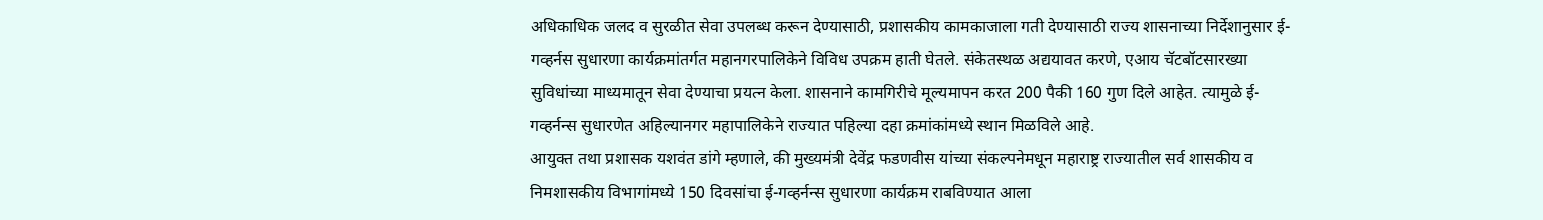अधिकाधिक जलद व सुरळीत सेवा उपलब्ध करून देण्यासाठी, प्रशासकीय कामकाजाला गती देण्यासाठी राज्य शासनाच्या निर्देशानुसार ई-गव्हर्नस सुधारणा कार्यक्रमांतर्गत महानगरपालिकेने विविध उपक्रम हाती घेतले. संकेतस्थळ अद्ययावत करणे, एआय चॅटबॉटसारख्या सुविधांच्या माध्यमातून सेवा देण्याचा प्रयत्न केला. शासनाने कामगिरीचे मूल्यमापन करत 200 पैकी 160 गुण दिले आहेत. त्यामुळे ई-गव्हर्नन्स सुधारणेत अहिल्यानगर महापालिकेने राज्यात पहिल्या दहा क्रमांकांमध्ये स्थान मिळविले आहे.
आयुक्त तथा प्रशासक यशवंत डांगे म्हणाले, की मुख्यमंत्री देवेंद्र फडणवीस यांच्या संकल्पनेमधून महाराष्ट्र राज्यातील सर्व शासकीय व निमशासकीय विभागांमध्ये 150 दिवसांचा ई-गव्हर्नन्स सुधारणा कार्यक्रम राबविण्यात आला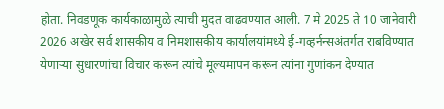होता. निवडणूक कार्यकाळामुळे त्याची मुदत वाढवण्यात आली. 7 मे 2025 ते 10 जानेवारी 2026 अखेर सर्व शासकीय व निमशासकीय कार्यालयांमध्ये ई-गव्हर्नन्सअंतर्गत राबविण्यात येणाऱ्या सुधारणांचा विचार करून त्यांचे मूल्यमापन करून त्यांना गुणांकन देण्यात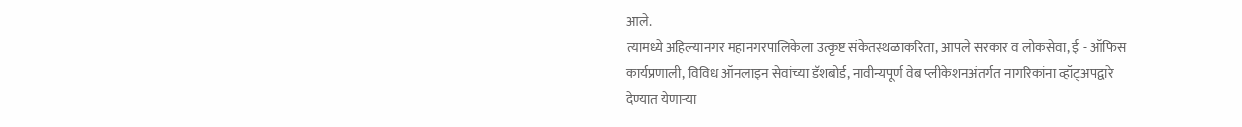आले.
त्यामध्ये अहिल्यानगर महानगरपालिकेला उत्कृष्ट संकेतस्थळाकरिता, आपले सरकार व लोकसेवा, ई - ऑफिस कार्यप्रणाली, विविध ऑनलाइन सेवांच्या डॅशबोर्ड, नावीन्यपूर्ण वेब प्लीकेशनअंतर्गत नागरिकांना व्हॉट्अपद्वारे देण्यात येणाऱ्या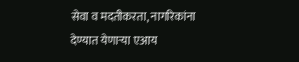सेवा व मदतीकरता, नागरिकांना देण्यात येणाऱ्या एआय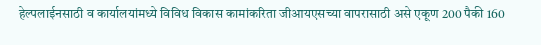हेल्पलाईनसाठी व कार्यालयांमध्ये विविध विकास कामांकरिता जीआयएसच्या वापरासाठी असे एकूण 200 पैकी 160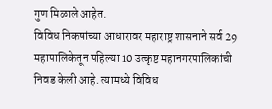गुण मिळाले आहेत.
विविध निकषांच्या आधारावर महाराष्ट्र शासनाने सर्व 29 महापालिकेतून पहिल्या 10 उत्कृष्ट महानगरपालिकांची निवड केली आहे. त्यामध्ये विविध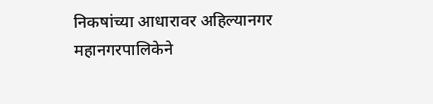निकषांच्या आधारावर अहिल्यानगर महानगरपालिकेने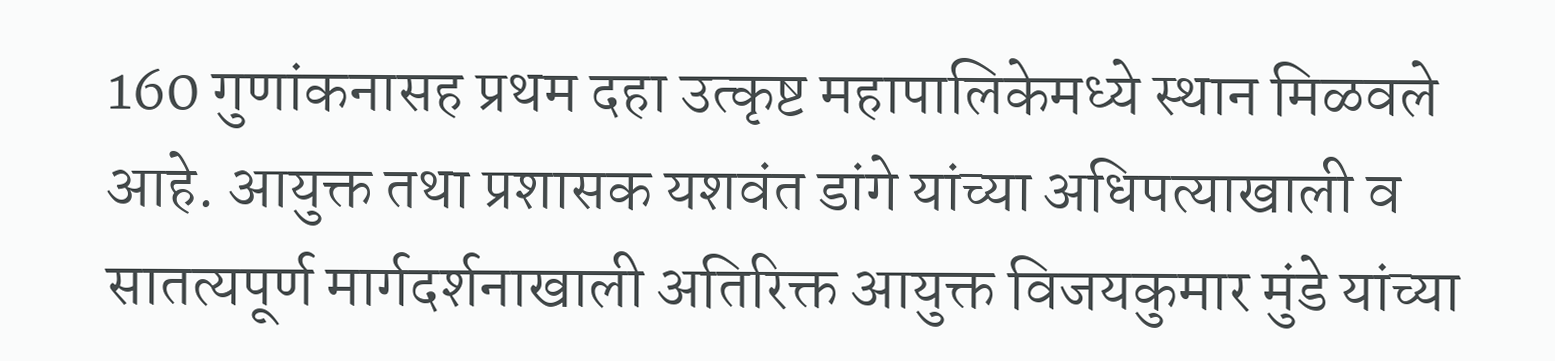160 गुणांकनासह प्रथम दहा उत्कृष्ट महापालिकेमध्ये स्थान मिळवले आहे. आयुक्त तथा प्रशासक यशवंत डांगे यांच्या अधिपत्याखाली व सातत्यपूर्ण मार्गदर्शनाखाली अतिरिक्त आयुक्त विजयकुमार मुंडे यांच्या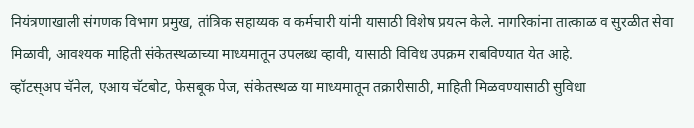नियंत्रणाखाली संगणक विभाग प्रमुख, तांत्रिक सहाय्यक व कर्मचारी यांनी यासाठी विशेष प्रयत्न केले. नागरिकांना तात्काळ व सुरळीत सेवा मिळावी, आवश्यक माहिती संकेतस्थळाच्या माध्यमातून उपलब्ध व्हावी, यासाठी विविध उपक्रम राबविण्यात येत आहे.
व्हॉटस्अप चॅनेल, एआय चॅटबोट, फेसबूक पेज, संकेतस्थळ या माध्यमातून तक्रारीसाठी, माहिती मिळवण्यासाठी सुविधा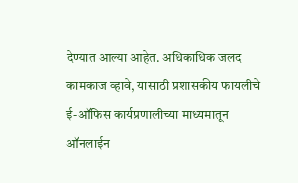देण्यात आल्या आहेत. अधिकाधिक जलद कामकाज व्हावे, यासाठी प्रशासकीय फायलीचे ई-ऑफिस कार्यप्रणालीच्या माध्यमातून ऑनलाईन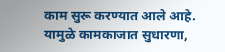काम सुरू करण्यात आले आहे. यामुळे कामकाजात सुधारणा,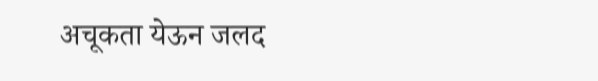अचूकता येऊन जलद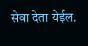सेवा देता येईल.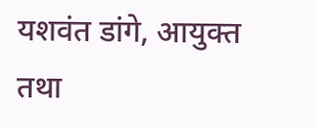यशवंत डांगे, आयुक्त तथा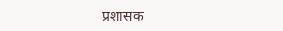प्रशासक